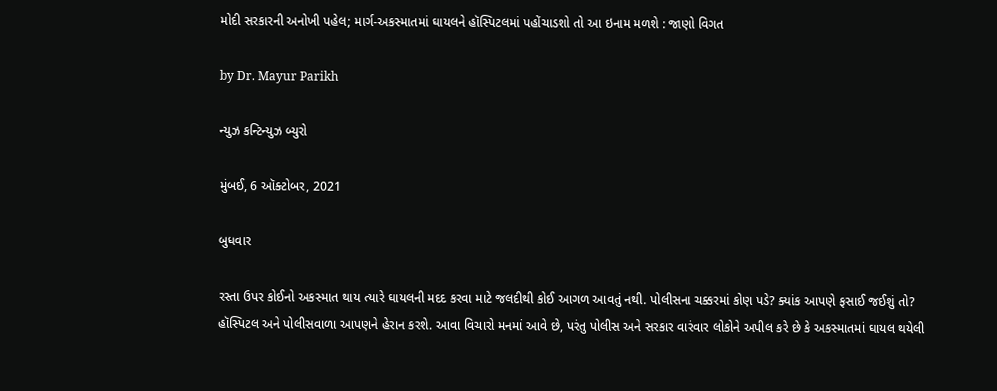મોદી સરકારની અનોખી પહેલ; માર્ગ-અકસ્માતમાં ઘાયલને હૉસ્પિટલમાં પહોંચાડશો તો આ ઇનામ મળશે : જાણો વિગત

by Dr. Mayur Parikh

ન્યુઝ કન્ટિન્યુઝ બ્યુરો

મુંબઈ, 6 ઑક્ટોબર, 2021

બુધવાર

રસ્તા ઉપર કોઈનો અકસ્માત થાય ત્યારે ઘાયલની મદદ કરવા માટે જલદીથી કોઈ આગળ આવતું નથી. પોલીસના ચક્કરમાં કોણ પડે? ક્યાંક આપણે ફસાઈ જઈશું તો? હૉસ્પિટલ અને પોલીસવાળા આપણને હેરાન કરશે. આવા વિચારો મનમાં આવે છે, પરંતુ પોલીસ અને સરકાર વારંવાર લોકોને અપીલ કરે છે કે અકસ્માતમાં ઘાયલ થયેલી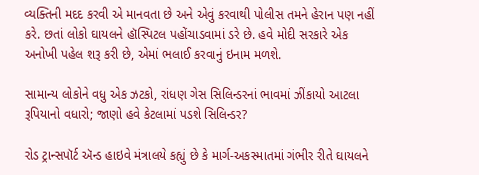વ્યક્તિની મદદ કરવી એ માનવતા છે અને એવું કરવાથી પોલીસ તમને હેરાન પણ નહીં કરે. છતાં લોકો ઘાયલને હૉસ્પિટલ પહોંચાડવામાં ડરે છે. હવે મોદી સરકારે એક અનોખી પહેલ શરૂ કરી છે, એમાં ભલાઈ કરવાનું ઇનામ મળશે.

સામાન્ય લોકોને વધુ એક ઝટકો, રાંધણ ગેસ સિલિન્ડરનાં ભાવમાં ઝીંકાયો આટલા રૂપિયાનો વધારો; જાણો હવે કેટલામાં પડશે સિલિન્ડર?

રોડ ટ્રાન્સપૉર્ટ ઍન્ડ હાઇવે મંત્રાલયે કહ્યું છે કે માર્ગ-અકસ્માતમાં ગંભીર રીતે ઘાયલને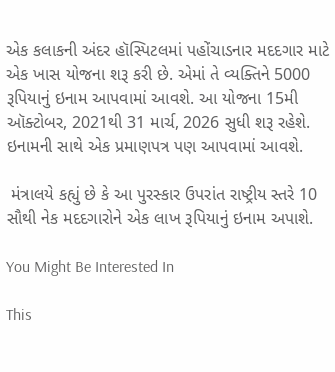એક કલાકની અંદર હૉસ્પિટલમાં પહોંચાડનાર મદદગાર માટે એક ખાસ યોજના શરૂ કરી છે. એમાં તે વ્યક્તિને 5000 રૂપિયાનું ઇનામ આપવામાં આવશે. આ યોજના 15મી ઑક્ટોબર, 2021થી 31 માર્ચ, 2026 સુધી શરૂ રહેશે. ઇનામની સાથે એક પ્રમાણપત્ર પણ આપવામાં આવશે.

 મંત્રાલયે કહ્યું છે કે આ પુરસ્કાર ઉપરાંત રાષ્ટ્રીય સ્તરે 10 સૌથી નેક મદદગારોને એક લાખ રૂપિયાનું ઇનામ અપાશે.

You Might Be Interested In

This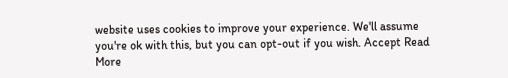website uses cookies to improve your experience. We'll assume you're ok with this, but you can opt-out if you wish. Accept Read More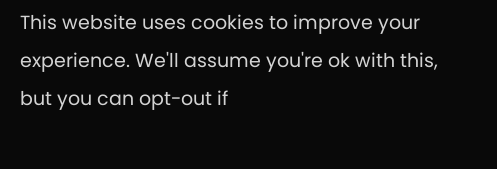This website uses cookies to improve your experience. We'll assume you're ok with this, but you can opt-out if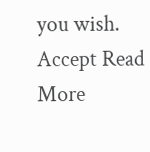you wish. Accept Read More